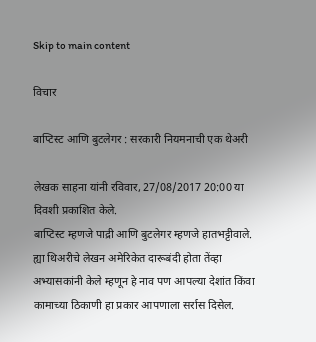Skip to main content

विचार

बाप्टिस्ट आणि बुटलेगर : सरकारी नियमनाची एक थेअरी

लेखक साहना यांनी रविवार, 27/08/2017 20:00 या दिवशी प्रकाशित केले.
बाप्टिस्ट म्हणजे पाद्री आणि बुटलेगर म्हणजे हातभट्टीवाले. ह्या थिअरीचे लेखन अमेरिकेत दारूबंदी होता तेंव्हा अभ्यासकांनी केले म्हणून हे नाव पण आपल्या देशांत किंवा कामाच्या ठिकाणी हा प्रकार आपणाला सर्रास दिसेल.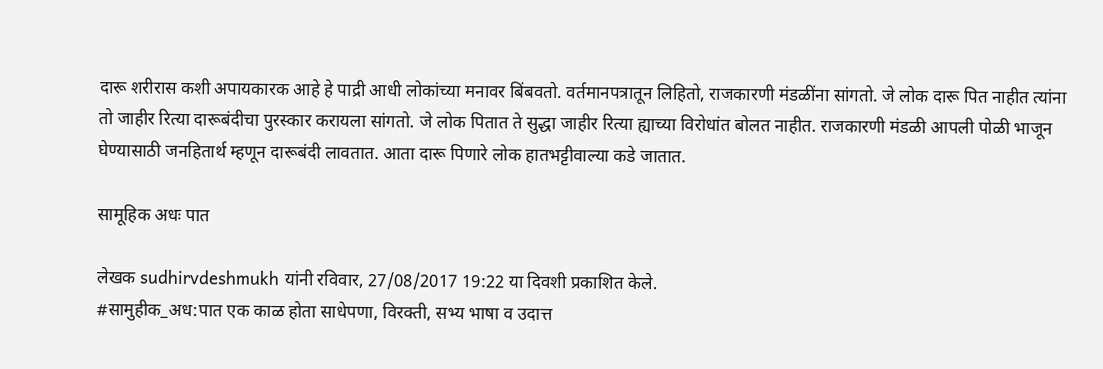दारू शरीरास कशी अपायकारक आहे हे पाद्री आधी लोकांच्या मनावर बिंबवतो. वर्तमानपत्रातून लिहितो, राजकारणी मंडळींना सांगतो. जे लोक दारू पित नाहीत त्यांना तो जाहीर रित्या दारूबंदीचा पुरस्कार करायला सांगतो. जे लोक पितात ते सुद्धा जाहीर रित्या ह्याच्या विरोधांत बोलत नाहीत. राजकारणी मंडळी आपली पोळी भाजून घेण्यासाठी जनहितार्थ म्हणून दारूबंदी लावतात. आता दारू पिणारे लोक हातभट्टीवाल्या कडे जातात.

सामूहिक अधः पात

लेखक sudhirvdeshmukh यांनी रविवार, 27/08/2017 19:22 या दिवशी प्रकाशित केले.
#सामुहीक_अध:पात एक काळ होता साधेपणा, विरक्ती, सभ्य भाषा व उदात्त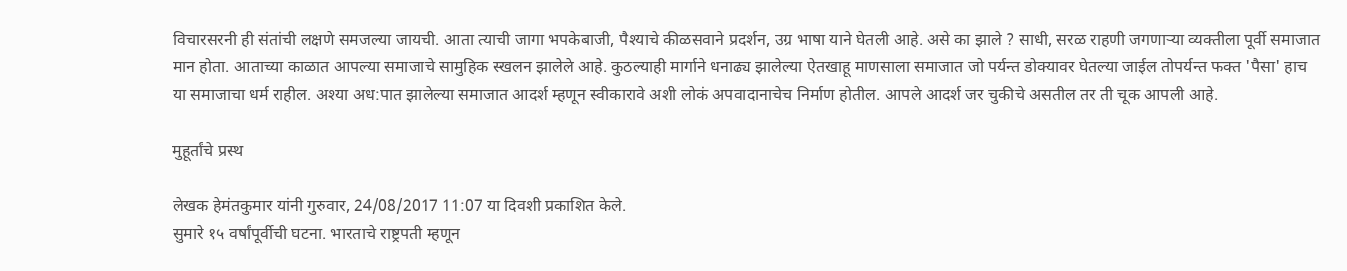विचारसरनी ही संतांची लक्षणे समजल्या जायची. आता त्याची जागा भपकेबाजी, पैश्याचे कीळसवाने प्रदर्शन, उग्र भाषा याने घेतली आहे. असे का झाले ? साधी, सरळ राहणी जगणाऱ्या व्यक्तीला पूर्वी समाजात मान होता. आताच्या काळात आपल्या समाजाचे सामुहिक स्खलन झालेले आहे. कुठल्याही मार्गाने धनाढ्य झालेल्या ऐतखाहू माणसाला समाजात जो पर्यन्त डोक्यावर घेतल्या जाईल तोपर्यन्त फक्त 'पैसा' हाच या समाजाचा धर्म राहील. अश्या अध:पात झालेल्या समाजात आदर्श म्हणून स्वीकारावे अशी लोकं अपवादानाचेच निर्माण होतील. आपले आदर्श जर चुकीचे असतील तर ती चूक आपली आहे.

मुहूर्तांचे प्रस्थ

लेखक हेमंतकुमार यांनी गुरुवार, 24/08/2017 11:07 या दिवशी प्रकाशित केले.
सुमारे १५ वर्षांपूर्वीची घटना. भारताचे राष्ट्रपती म्हणून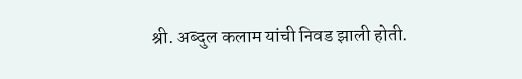श्री. अब्दुल कलाम यांची निवड झाली होती.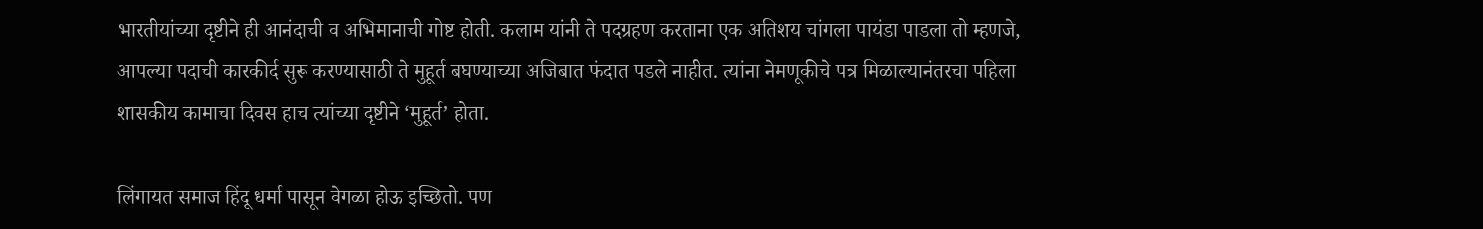भारतीयांच्या दृष्टीने ही आनंदाची व अभिमानाची गोष्ट होती. कलाम यांनी ते पदग्रहण करताना एक अतिशय चांगला पायंडा पाडला तो म्हणजे, आपल्या पदाची कारकीर्द सुरू करण्यासाठी ते मुहूर्त बघण्याच्या अजिबात फंदात पडले नाहीत. त्यांना नेमणूकीचे पत्र मिळाल्यानंतरचा पहिला शासकीय कामाचा दिवस हाच त्यांच्या दृष्टीने ‘मुहूर्त’ होता.

लिंगायत समाज हिंदू धर्मा पासून वेगळा होऊ इच्छितो. पण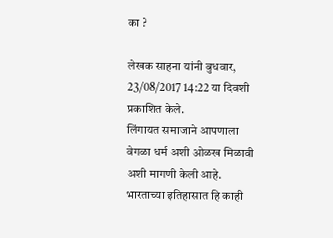का ?

लेखक साहना यांनी बुधवार, 23/08/2017 14:22 या दिवशी प्रकाशित केले.
लिंगायत समाजाने आपणाला वेगळा धर्म अशी ओळख मिळावी अशी मागणी केली आहे. भारताच्या इतिहासात हि काही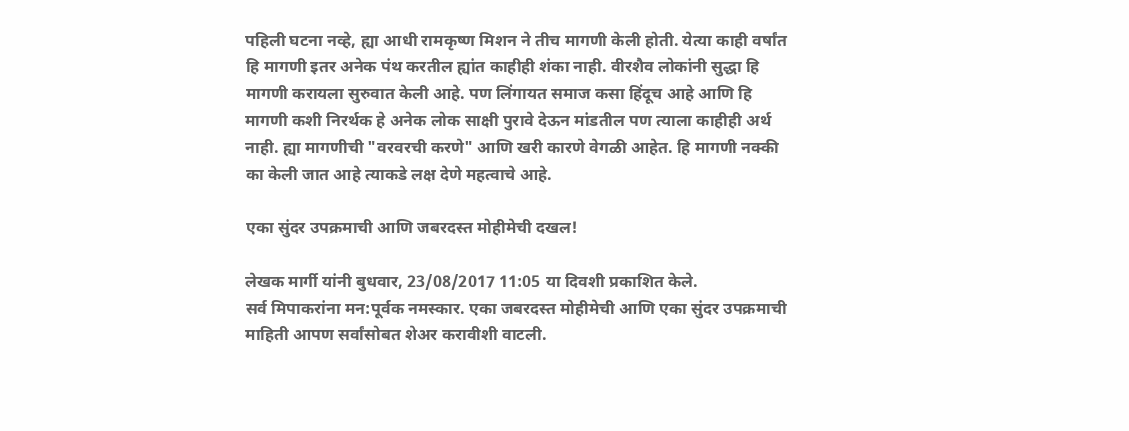पहिली घटना नव्हे, ह्या आधी रामकृष्ण मिशन ने तीच मागणी केली होती. येत्या काही वर्षांत हि मागणी इतर अनेक पंथ करतील ह्यांत काहीही शंका नाही. वीरशैव लोकांनी सुद्धा हि मागणी करायला सुरुवात केली आहे. पण लिंगायत समाज कसा हिंदूच आहे आणि हि मागणी कशी निरर्थक हे अनेक लोक साक्षी पुरावे देऊन मांडतील पण त्याला काहीही अर्थ नाही. ह्या मागणीची "वरवरची करणे" आणि खरी कारणे वेगळी आहेत. हि मागणी नक्की का केली जात आहे त्याकडे लक्ष देणे महत्वाचे आहे.

एका सुंदर उपक्रमाची आणि जबरदस्त मोहीमेची दखल!

लेखक मार्गी यांनी बुधवार, 23/08/2017 11:05 या दिवशी प्रकाशित केले.
सर्व मिपाकरांना मन:पूर्वक नमस्कार. एका जबरदस्त मोहीमेची आणि एका सुंदर उपक्रमाची माहिती आपण सर्वांसोबत शेअर करावीशी वाटली.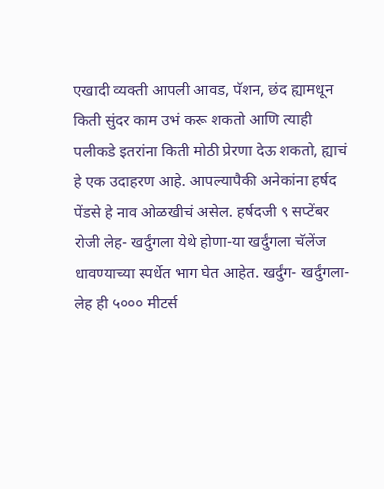एखादी व्यक्ती आपली आवड, पॅशन, छंद ह्यामधून किती सुंदर काम उभं करू शकतो आणि त्याही पलीकडे इतरांना किती मोठी प्रेरणा देऊ शकतो, ह्याचं हे एक उदाहरण आहे. आपल्यापैकी अनेकांना हर्षद पेंडसे हे नाव ओळखीचं असेल. हर्षदजी ९ सप्टेंबर रोजी लेह- खर्दुंगला येथे होणा-या खर्दुंगला चॅलेंज धावण्याच्या स्पर्धेत भाग घेत आहेत. खर्दुंग- खर्दुंगला- लेह ही ५००० मीटर्स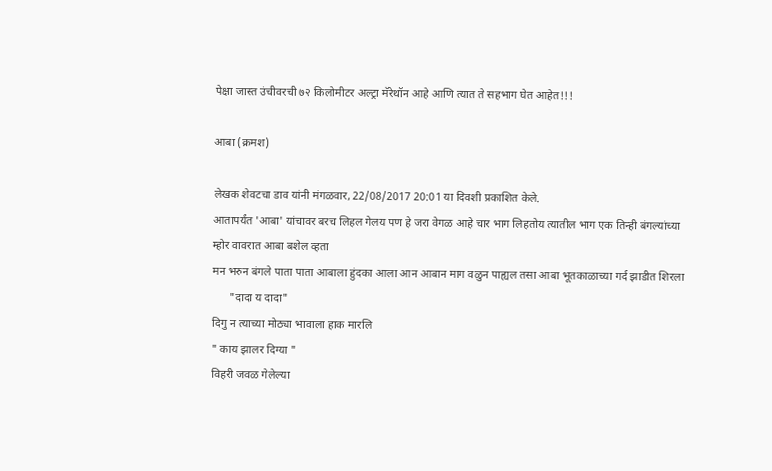पेक्षा जास्त उंचीवरची ७२ किलोमीटर अल्ट्रा मॅरेथॉन आहे आणि त्यात ते सहभाग घेत आहेत!!!

आबा (क्रमश)

लेखक शेवटचा डाव यांनी मंगळवार, 22/08/2017 20:01 या दिवशी प्रकाशित केले.
आतापर्यंत 'आबा' यांचावर बरच लिहल गेलय पण हे जरा वेगळ आहे चार भाग लिहतोय त्यातील भाग एक तिन्ही बंगल्यांच्या म्होर वावरात आबा बशेल व्हता
मन भरुन बंगले पाता पाता आबाला हुंदका आला आन आबान माग वळुन पाह्यल तसा आबा भूतकाळाच्या गर्द झाडीत शिरला
      "दादा य दादा"
दिगु न त्याच्या मोठ्या भावाला हाक मारलि
" काय झालर दिग्या "
विहरी जवळ गेलेल्या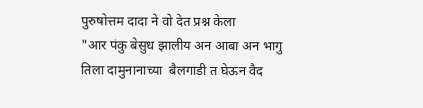पुरुषोत्तम दादा ने वो देत प्रश्न केला
"आर पंकु बेसुध झालीय अन आबा अन भागु तिला दामुनानाच्या  बैलगाडी त घेऊन वैद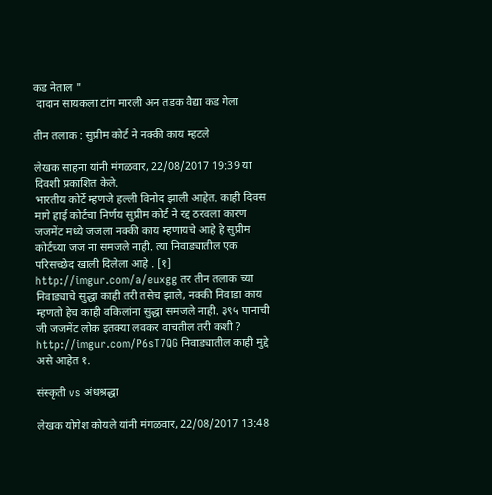कड नेताल "
 दादान सायकला टांग मारली अन तडक वैद्या कड गेला

तीन तलाक : सुप्रीम कोर्ट ने नक्की काय म्हटले

लेखक साहना यांनी मंगळवार, 22/08/2017 19:39 या दिवशी प्रकाशित केले.
भारतीय कोर्टे म्हणजे हल्ली विनोद झाली आहेत. काही दिवस मागे हाई कोर्टचा निर्णय सुप्रीम कोर्ट ने रद्द ठरवला कारण जजमेंट मध्ये जजला नक्की काय म्हणायचे आहे हे सुप्रीम कोर्टच्या जज ना समजले नाही. त्या निवाड्यातील एक परिसच्छेद खाली दिलेला आहे . [१] http://imgur.com/a/euxgg तर तीन तलाक च्या निवाड्याचे सुद्धा काही तरी तसेच झाले, नक्की निवाडा काय म्हणतो हेच काही वकिलांना सुद्धा समजले नाही. ३९५ पानाची जी जजमेंट लोक इतक्या लवकर वाचतील तरी कशी ? http://imgur.com/P6sT7QG निवाड्यातील काही मुद्दे असे आहेत १.

संस्कृती vs अंधश्रद्धा

लेखक योगेश कोयले यांनी मंगळवार, 22/08/2017 13:48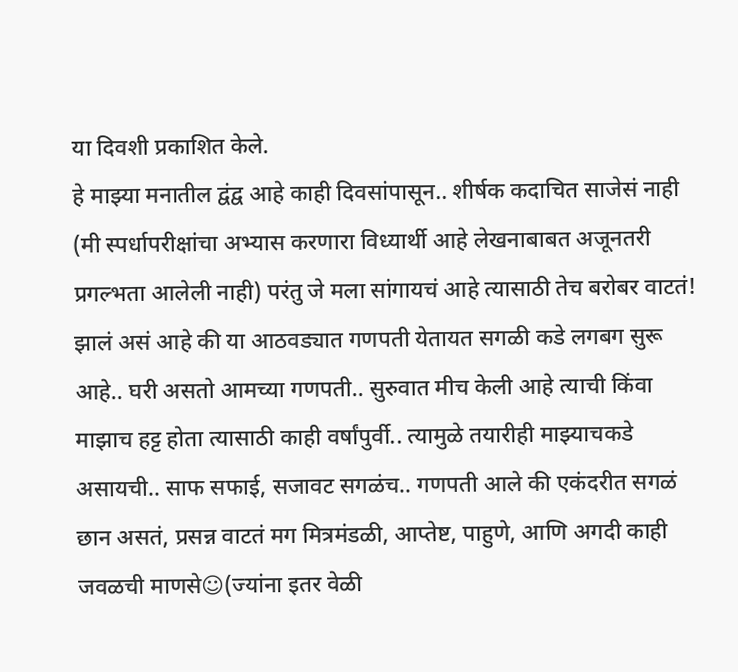या दिवशी प्रकाशित केले.
हे माझ्या मनातील द्वंद्व आहे काही दिवसांपासून.. शीर्षक कदाचित साजेसं नाही (मी स्पर्धापरीक्षांचा अभ्यास करणारा विध्यार्थी आहे लेखनाबाबत अजूनतरी प्रगल्भता आलेली नाही) परंतु जे मला सांगायचं आहे त्यासाठी तेच बरोबर वाटतं! झालं असं आहे की या आठवड्यात गणपती येतायत सगळी कडे लगबग सुरू आहे.. घरी असतो आमच्या गणपती.. सुरुवात मीच केली आहे त्याची किंवा माझाच हट्ट होता त्यासाठी काही वर्षांपुर्वी.. त्यामुळे तयारीही माझ्याचकडे असायची.. साफ सफाई, सजावट सगळंच.. गणपती आले की एकंदरीत सगळं छान असतं, प्रसन्न वाटतं मग मित्रमंडळी, आप्तेष्ट, पाहुणे, आणि अगदी काही जवळची माणसे☺(ज्यांना इतर वेळी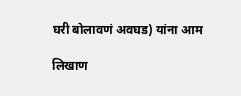घरी बोलावणं अवघड) यांना आम

लिखाण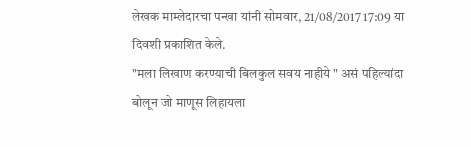लेखक माम्लेदारचा पन्खा यांनी सोमवार, 21/08/2017 17:09 या दिवशी प्रकाशित केले.
"मला लिखाण करण्याची बिलकुल सवय नाहीये " असं पहिल्यांदा बोलून जो माणूस लिहायला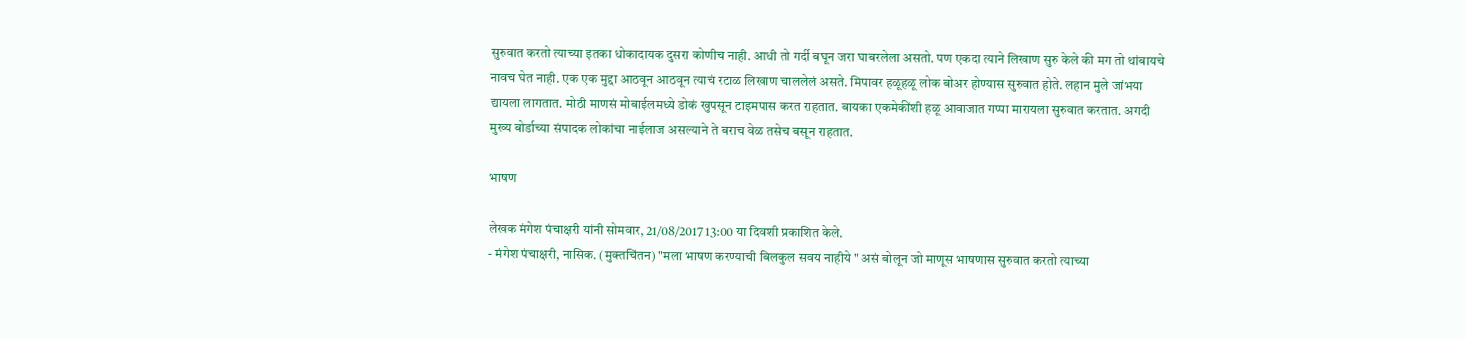सुरुवात करतो त्याच्या इतका धोकादायक दुसरा कोणीच नाही. आधी तो गर्दी बघून जरा घाबरलेला असतो. पण एकदा त्याने लिखाण सुरु केले की मग तो थांबायचे नावच घेत नाही. एक एक मुद्दा आठवून आठवून त्याचं रटाळ लिखाण चाललेलं असते. मिपावर हळूहळू लोक बोअर होण्यास सुरुवात होते. लहान मुले जांभया द्यायला लागतात. मोठी माणसं मोबाईलमध्ये डोकं खुपसून टाइमपास करत राहतात. बायका एकमेकींशी हळू आवाजात गप्पा मारायला सुरुवात करतात. अगदी मुख्य बोर्डाच्या संपादक लोकांचा नाईलाज असल्याने ते बराच वेळ तसेच बसून राहतात.

भाषण

लेखक मंगेश पंचाक्षरी यांनी सोमवार, 21/08/2017 13:00 या दिवशी प्रकाशित केले.
- मंगेश पंचाक्षरी, नासिक. (मुक्तचिंतन) "मला भाषण करण्याची बिलकुल सवय नाहीये " असं बोलून जो माणूस भाषणास सुरुवात करतो त्याच्या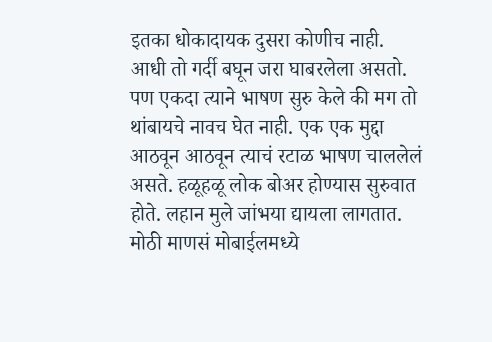इतका धोकादायक दुसरा कोणीच नाही. आधी तो गर्दी बघून जरा घाबरलेला असतो. पण एकदा त्याने भाषण सुरु केले की मग तो थांबायचे नावच घेत नाही. एक एक मुद्दा आठवून आठवून त्याचं रटाळ भाषण चाललेलं असते. हळूहळू लोक बोअर होण्यास सुरुवात होते. लहान मुले जांभया द्यायला लागतात. मोठी माणसं मोबाईलमध्ये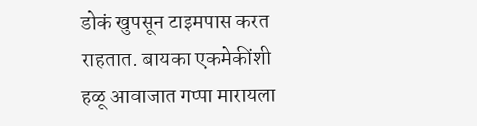डोकं खुपसून टाइमपास करत राहतात. बायका एकमेकींशी हळू आवाजात गप्पा मारायला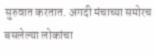सुरुवात करतात. अगदी मंचाच्या समोरच बसलेल्या लोकांचा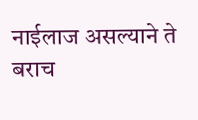नाईलाज असल्याने ते बराच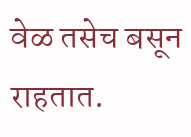वेळ तसेच बसून राहतात.